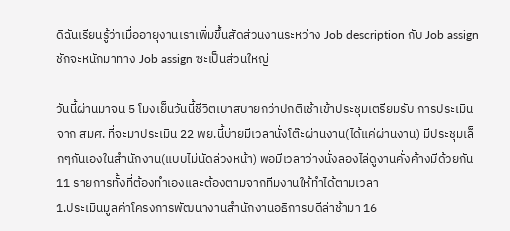ดิฉันเรียนรู้ว่าเมื่ออายุงานเราเพิ่มขึ้นสัดส่วนงานระหว่าง Job description กับ Job assign ชักจะหนักมาทาง Job assign ซะเป็นส่วนใหญ่

วันนี้ผ่านมาจน 5 โมงเย็นวันนี้ชีวิตเบาสบายกว่าปกติเช้าเข้าประชุมเตรียมรับ การประเมินจาก สมศ. ที่จะมาประเมิน 22 พย.นี้บ่ายมีเวลานั่งโต๊ะผ่านงาน(ได้แค่ผ่านงาน) มีประชุมเล็กๆกันเองในสำนักงาน(แบบไม่นัดล่วงหน้า) พอมีเวลาว่างนั่งลองไล่ดูงานคั่งค้างมีด้วยกัน11 รายการทั้งที่ต้องทำเองและต้องตามจากทีมงานให้ทำได้ตามเวลา
1.ประเมินมูลค่าโครงการพัฒนางานสำนักงานอธิการบดีล่าช้ามา 16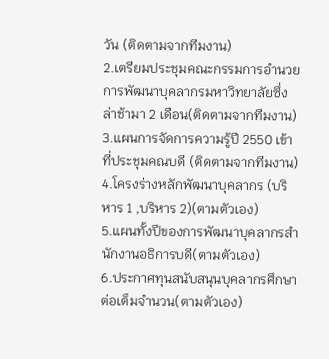วัน (ติดตามจากทีมงาน)
2.เตรียมประชุมคณะกรรมการอำนวยการพัฒนาบุคลากรมหาวิทยาลัยซึ่งล่าช้ามา 2 เดือน(ติดตามจากทีมงาน)
3.แผนการจัดการความรู้ปี 2550 เข้าที่ประชุมคณบดี (ติดตามจากทีมงาน)
4.โครงร่างหลักพัฒนาบุคลากร (บริหาร 1 ,บริหาร 2)(ตามตัวเอง)
5.แผนทั้งปีของการพัฒนาบุคลากรสำนักงานอธิการบดี(ตามตัวเอง)
6.ประกาศทุนสนับสนุนบุคลากรศึกษาต่อเต็มจำนวน(ตามตัวเอง)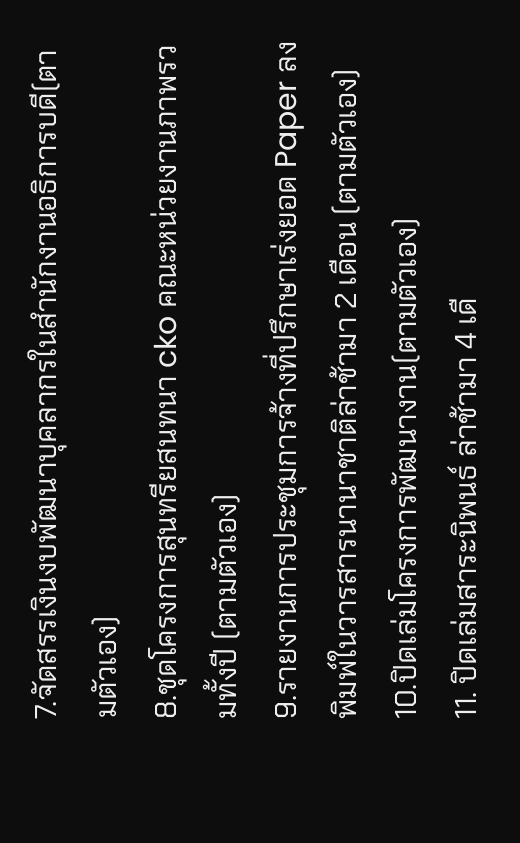7.จัดสรรเงินงบพัฒนาบุคลากรในสำนักงานอธิการบดี(ตามตัวเอง)
8.ชุดโครงการสุนทรียสนทนา cko คณะหน่วยงานภาพรวมทั้งปี (ตามตัวเอง)
9.รายงานการประชุมการจ้างที่ปรึกษาเร่งยอด Paper ลงพิมพ์ในวารสารนานาชาติล่าช้ามา 2 เดือน (ตามตัวเอง)
10.ปิดเล่มโครงการพัฒนางาน(ตามตัวเอง)
11. ปิดเล่มสาระนิพนธ์ ล่าช้ามา 4 เดื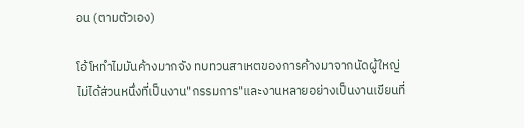อน (ตามตัวเอง)

โอ้โหทำไมมันค้างมากจัง ทบทวนสาเหตของการค้างมาจากนัดผู้ใหญ่ไม่ได้ส่วนหนึ่งที่เป็นงาน"กรรมการ"และงานหลายอย่างเป็นงานเขียนที่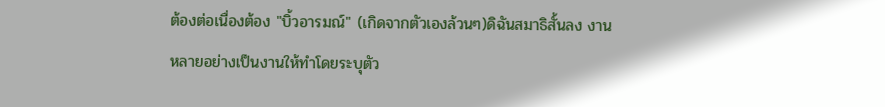ต้องต่อเนื่องต้อง "บิ้วอารมณ์" (เกิดจากตัวเองล้วนๆ)ดิฉันสมาธิสั้นลง งานหลายอย่างเป็นงานให้ทำโดยระบุตัว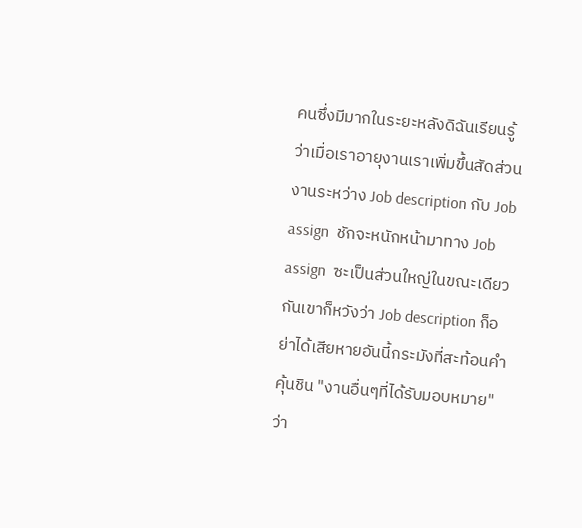คนซึ่งมีมากในระยะหลังดิฉันเรียนรู้ว่าเมื่อเราอายุงานเราเพิ่มขึ้นสัดส่วนงานระหว่าง Job description กับ Job assign  ชักจะหนักหน้ามาทาง Job assign  ซะเป็นส่วนใหญ่ในขณะเดียวกันเขาก็หวังว่า Job description ก็อย่าได้เสียหายอันนี้กระมังที่สะท้อนคำคุ้นชิน "งานอื่นๆที่ได้รับมอบหมาย" ว่า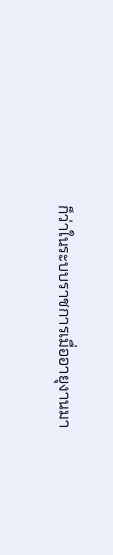ก็ว่าในระบบราชการเมื่ออายุงานมา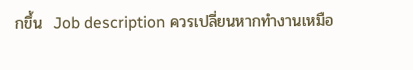กขึ้น  Job description ควรเปลี่ยนหากทำงานเหมือ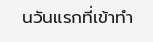นวันแรกที่เข้าทำ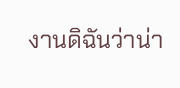งานดิฉันว่าน่า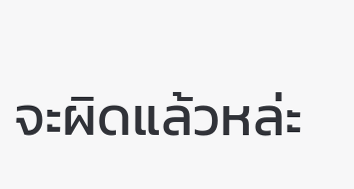จะผิดแล้วหล่ะ